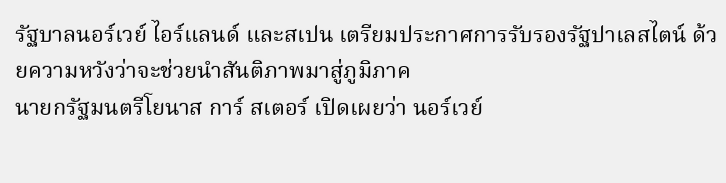รัฐบาลนอร์เวย์ ไอร์แลนด์ และสเปน เตรียมประกาศการรับรองรัฐปาเลสไตน์ ด้วยความหวังว่าจะช่วยนำสันติภาพมาสู่ภูมิภาค
นายกรัฐมนตรีโยนาส การ์ สเตอร์ เปิดเผยว่า นอร์เวย์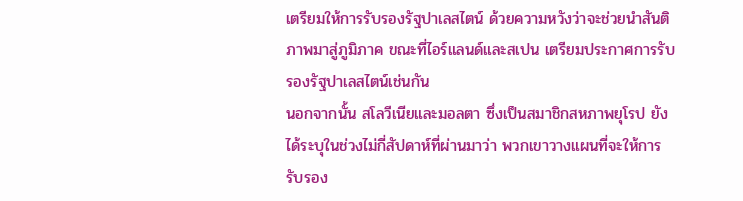เตรียมให้การรับรองรัฐปาเลสไตน์ ด้วยความหวังว่าจะช่วยนำสันติภาพมาสู่ภูมิภาค ขณะที่ไอร์แลนด์และสเปน เตรียมประกาศการรับรองรัฐปาเลสไตน์เช่นกัน
นอกจากนั้น สโลวีเนียและมอลตา ซึ่งเป็นสมาชิกสหภาพยุโรป ยังได้ระบุในช่วงไม่กี่สัปดาห์ที่ผ่านมาว่า พวกเขาวางแผนที่จะให้การรับรอง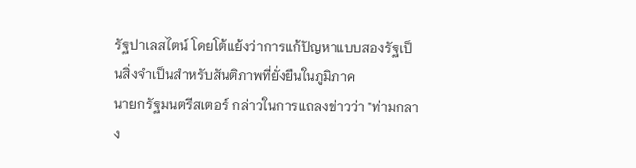รัฐปาเลสไตน์ โดยโต้แย้งว่าการแก้ปัญหาแบบสองรัฐเป็นสิ่งจำเป็นสำหรับสันติภาพที่ยั่งยืนในภูมิภาค
นายกรัฐมนตรีสเตอร์ กล่าวในการแถลงข่าวว่า "ท่ามกลาง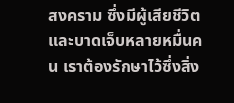สงคราม ซึ่งมีผู้เสียชีวิตและบาดเจ็บหลายหมื่นคน เราต้องรักษาไว้ซึ่งสิ่ง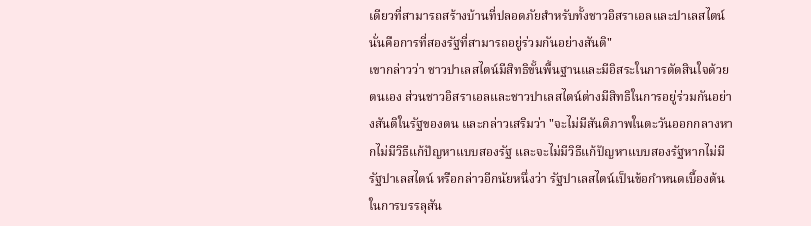เดียวที่สามารถสร้างบ้านที่ปลอดภัยสำหรับทั้งชาวอิสราเอลและปาเลสไตน์ นั่นคือการที่สองรัฐที่สามารถอยู่ร่วมกันอย่างสันติ"
เขากล่าวว่า ชาวปาเลสไตน์มีสิทธิขั้นพื้นฐานและมีอิสระในการตัดสินใจด้วยตนเอง ส่วนชาวอิสราเอลและชาวปาเลสไตน์ต่างมีสิทธิในการอยู่ร่วมกันอย่างสันติในรัฐของตน และกล่าวเสริมว่า "จะไม่มีสันติภาพในตะวันออกกลางหากไม่มีวิธีแก้ปัญหาแบบสองรัฐ และจะไม่มีวิธีแก้ปัญหาแบบสองรัฐหากไม่มีรัฐปาเลสไตน์ หรือกล่าวอีกนัยหนึ่งว่า รัฐปาเลสไตน์เป็นข้อกำหนดเบื้องต้นในการบรรลุสัน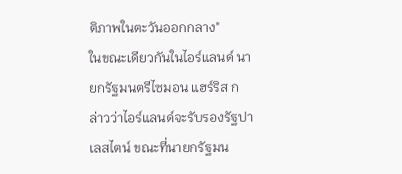ติภาพในตะวันออกกลาง"
ในขณะเดียวกันในไอร์แลนด์ นายกรัฐมนตรีไซมอน แฮร์ริส กล่าวว่าไอร์แลนด์จะรับรองรัฐปาเลสไตน์ ขณะที่นายกรัฐมน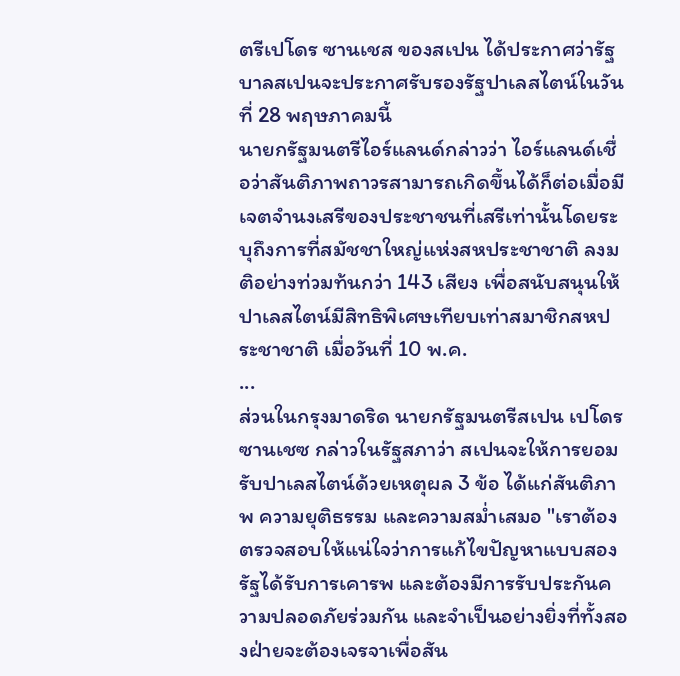ตรีเปโดร ซานเชส ของสเปน ได้ประกาศว่ารัฐบาลสเปนจะประกาศรับรองรัฐปาเลสไตน์ในวันที่ 28 พฤษภาคมนี้
นายกรัฐมนตรีไอร์แลนด์กล่าวว่า ไอร์แลนด์เชื่อว่าสันติภาพถาวรสามารถเกิดขึ้นได้ก็ต่อเมื่อมีเจตจำนงเสรีของประชาชนที่เสรีเท่านั้นโดยระบุถึงการที่สมัชชาใหญ่แห่งสหประชาชาติ ลงมติอย่างท่วมท้นกว่า 143 เสียง เพื่อสนับสนุนให้ปาเลสไตน์มีสิทธิพิเศษเทียบเท่าสมาชิกสหประชาชาติ เมื่อวันที่ 10 พ.ค.
...
ส่วนในกรุงมาดริด นายกรัฐมนตรีสเปน เปโดร ซานเชซ กล่าวในรัฐสภาว่า สเปนจะให้การยอมรับปาเลสไตน์ด้วยเหตุผล 3 ข้อ ได้แก่สันติภาพ ความยุติธรรม และความสม่ำเสมอ "เราต้องตรวจสอบให้แน่ใจว่าการแก้ไขปัญหาแบบสองรัฐได้รับการเคารพ และต้องมีการรับประกันความปลอดภัยร่วมกัน และจำเป็นอย่างยิ่งที่ทั้งสองฝ่ายจะต้องเจรจาเพื่อสัน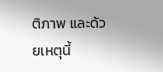ติภาพ และด้วยเหตุนี้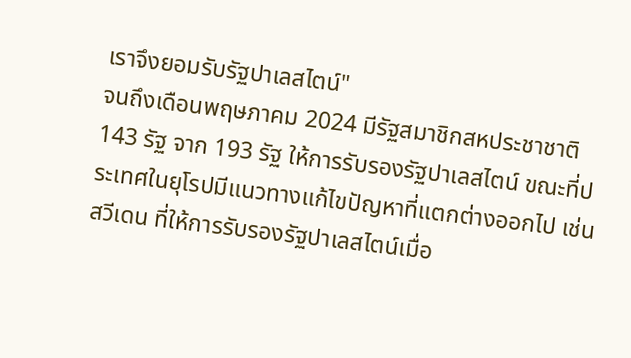เราจึงยอมรับรัฐปาเลสไตน์"
จนถึงเดือนพฤษภาคม 2024 มีรัฐสมาชิกสหประชาชาติ 143 รัฐ จาก 193 รัฐ ให้การรับรองรัฐปาเลสไตน์ ขณะที่ประเทศในยุโรปมีแนวทางแก้ไขปัญหาที่แตกต่างออกไป เช่นสวีเดน ที่ให้การรับรองรัฐปาเลสไตน์เมื่อ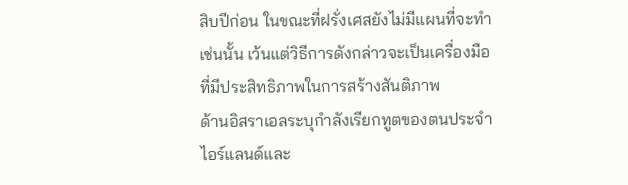สิบปีก่อน ในขณะที่ฝรั่งเศสยังไม่มีแผนที่จะทำเช่นนั้น เว้นแต่วิธีการดังกล่าวจะเป็นเครื่องมือที่มีประสิทธิภาพในการสร้างสันติภาพ
ด้านอิสราเอลระบุกำลังเรียกทูตของตนประจำไอร์แลนด์และ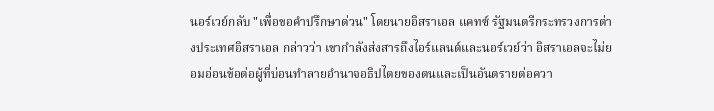นอร์เวย์กลับ "เพื่อขอคำปรึกษาด่วน" โดยนายอิสราเอล แคทซ์ รัฐมนตรีกระทรวงการต่างประเทศอิสราเอล กล่าวว่า เขากำลังส่งสารถึงไอร์แลนด์และนอร์เวย์ว่า อิสราเอลจะไม่ยอมอ่อนข้อต่อผู้ที่บ่อนทำลายอำนาจอธิปไตยของตนและเป็นอันตรายต่อควา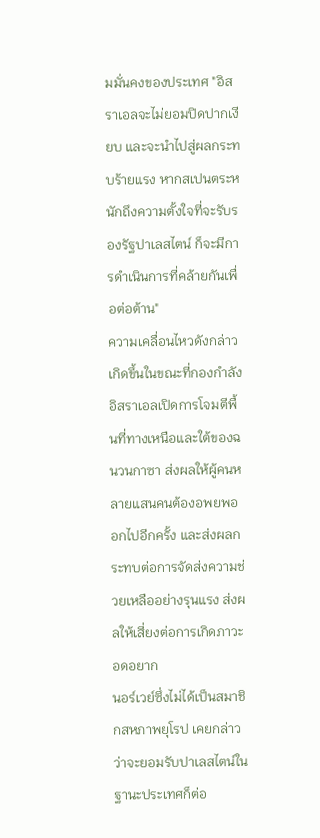มมั่นคงของประเทศ "อิสราเอลจะไม่ยอมปิดปากเงียบ และจะนำไปสู่ผลกระทบร้ายแรง หากสเปนตระหนักถึงความตั้งใจที่จะรับรองรัฐปาเลสไตน์ ก็จะมีการดำเนินการที่คล้ายกันเพื่อต่อต้าน"
ความเคลื่อนไหวดังกล่าวเกิดขึ้นในขณะที่กองกำลังอิสราเอลเปิดการโจมตีพื้นที่ทางเหนือและใต้ของฉนวนกาซา ส่งผลให้ผู้คนหลายแสนคนต้องอพยพออกไปอีกครั้ง และส่งผลกระทบต่อการจัดส่งความช่วยเหลืออย่างรุนแรง ส่งผลให้เสี่ยงต่อการเกิดภาวะอดอยาก
นอร์เวย์ซึ่งไม่ได้เป็นสมาชิกสหภาพยุโรป เคยกล่าวว่าจะยอมรับปาเลสไตน์ในฐานะประเทศก็ต่อ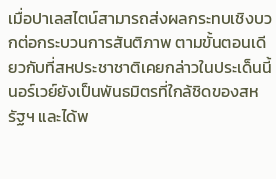เมื่อปาเลสไตน์สามารถส่งผลกระทบเชิงบวกต่อกระบวนการสันติภาพ ตามขั้นตอนเดียวกับที่สหประชาชาติเคยกล่าวในประเด็นนี้
นอร์เวย์ยังเป็นพันธมิตรที่ใกล้ชิดของสหรัฐฯ และได้พ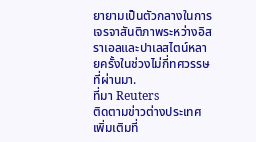ยายามเป็นตัวกลางในการเจรจาสันติภาพระหว่างอิสราเอลและปาเลสไตน์หลายครั้งในช่วงไม่กี่ทศวรรษที่ผ่านมา.
ที่มา Reuters
ติดตามข่าวต่างประเทศเพิ่มเติมที่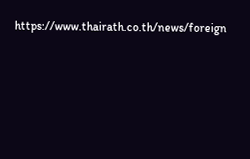https://www.thairath.co.th/news/foreign